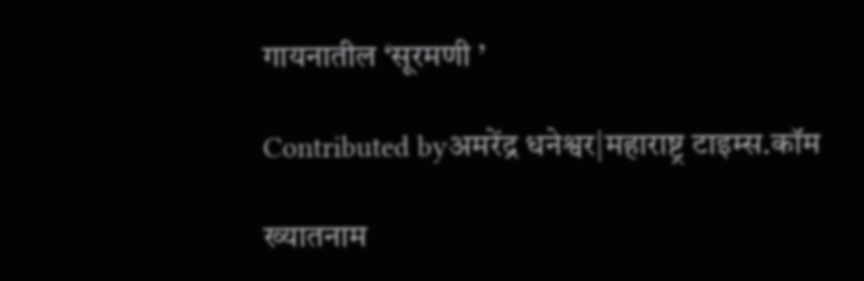गायनातील ‘सूरमणी ’

Contributed byअमरेंद्र धनेश्वर|महाराष्ट्र टाइम्स.कॉम

ख्यातनाम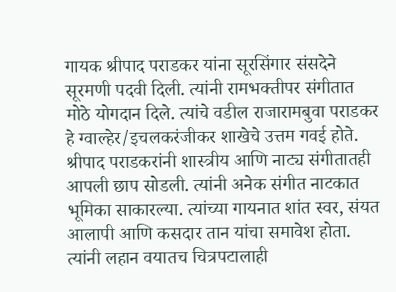गायक श्रीपाद पराडकर यांना सूरसिंगार संसदेने सूरमणी पदवी दिली. त्यांनी रामभक्तीपर संगीतात मोठे योगदान दिले. त्यांचे वडील राजारामबुवा पराडकर हे ग्वाल्हेर/इचलकरंजीकर शाखेचे उत्तम गवई होते. श्रीपाद पराडकरांनी शास्त्रीय आणि नाट्य संगीतातही आपली छाप सोडली. त्यांनी अनेक संगीत नाटकात भूमिका साकारल्या. त्यांच्या गायनात शांत स्वर, संयत आलापी आणि कसदार तान यांचा समावेश होता. त्यांनी लहान वयातच चित्रपटालाही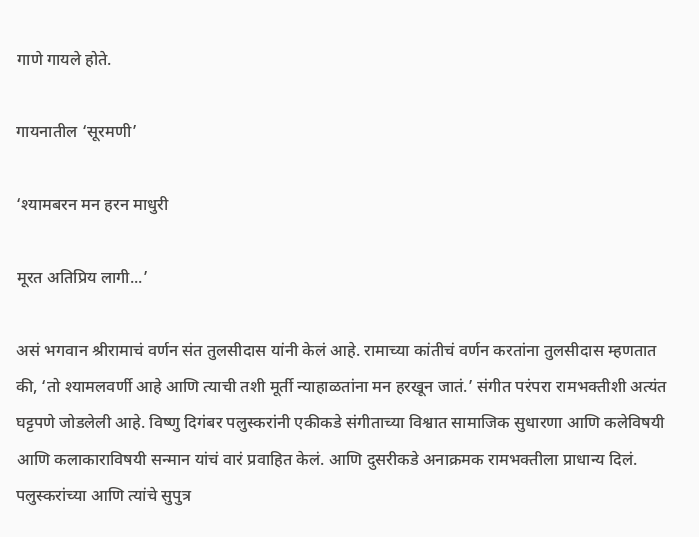गाणे गायले होते.

गायनातील ‘सूरमणी‌’

‘श्यामबरन मन हरन माधुरी

मूरत अतिप्रिय लागी...’

असं भगवान श्रीरामाचं वर्णन संत तुलसीदास यांनी केलं आहे. रामाच्या कांतीचं वर्णन करतांना तुलसीदास म्हणतात की, ‘तो श्यामलवर्णी आहे आणि त्याची तशी मूर्ती न्याहाळतांना मन हरखून जातं.’ संगीत परंपरा रामभक्तीशी अत्यंत घट्टपणे जोडलेली आहे. विष्णु दिगंबर पलुस्करांनी एकीकडे संगीताच्या विश्वात सामाजिक सुधारणा आणि कलेविषयी आणि कलाकाराविषयी सन्मान यांचं वारं प्रवाहित केलं. आणि दुसरीकडे अनाक्रमक रामभक्तीला प्राधान्य दिलं. पलुस्करांच्या आणि त्यांचे सुपुत्र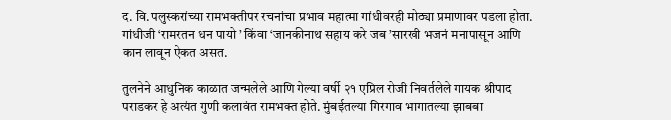द. वि.पलुस्करांच्या रामभक्तीपर रचनांचा प्रभाव महात्मा गांधीवरही मोठ्या प्रमाणावर पडला होता. गांधीजी ‘रामरतन धन पायो ’ किंवा ‘जानकीनाथ सहाय करे जब ’सारखी भजनं मनापासून आणि कान लावून ऐकत असत.

तुलनेने आधुनिक काळात जन्मलेले आणि गेल्या वर्षी २१ एप्रिल रोजी निवर्तलेले गायक श्रीपाद पराडकर हे अत्यंत गुणी कलावंत रामभक्त होते. मुंबईतल्या गिरगाव भागातल्या झाबबा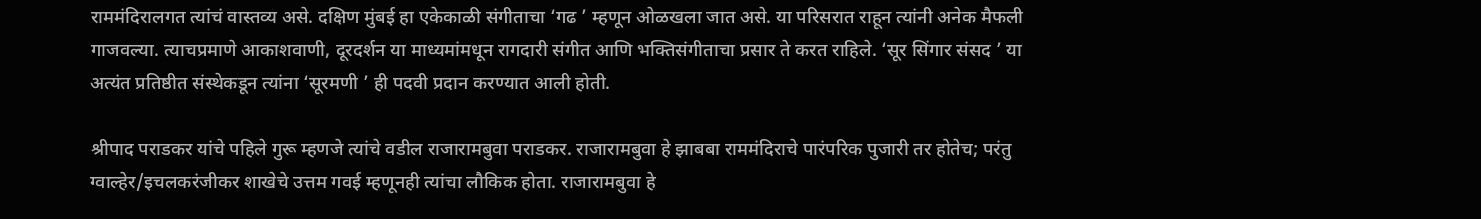राममंदिरालगत त्यांचं वास्तव्य असे. दक्षिण मुंबई हा एकेकाळी संगीताचा ‘गढ ’ म्हणून ओळखला जात असे. या परिसरात राहून त्यांनी अनेक मैफली गाजवल्या. त्याचप्रमाणे आकाशवाणी, दूरदर्शन या माध्यमांमधून रागदारी संगीत आणि भक्तिसंगीताचा प्रसार ते करत राहिले. ‘सूर सिंगार संसद ’ या अत्यंत प्रतिष्ठीत संस्थेकडून त्यांना ‘सूरमणी ’ ही पदवी प्रदान करण्यात आली होती.

श्रीपाद पराडकर यांचे पहिले गुरू म्हणजे त्यांचे वडील राजारामबुवा पराडकर. राजारामबुवा हे झाबबा राममंदिराचे पारंपरिक पुजारी तर होतेच; परंतु ग्वाल्हेर/इचलकरंजीकर शाखेचे उत्तम गवई म्हणूनही त्यांचा लौकिक होता. राजारामबुवा हे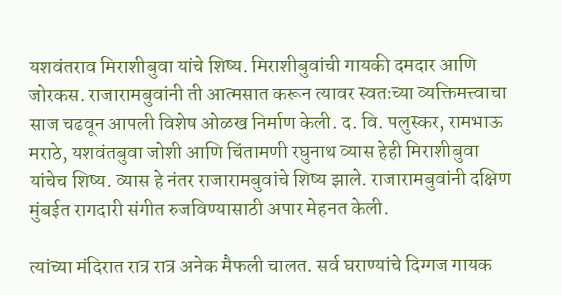यशवंतराव मिराशीबुवा यांचे शिष्य. मिराशीबुवांची गायकी दमदार आणि जोरकस. राजारामबुवांनी ती आत्मसात करून त्यावर स्वतःच्या व्यक्तिमत्त्वाचा साज चढवून आपली विशेष ओळख निर्माण केली. द. वि. पलुस्कर, रामभाऊ मराठे, यशवंतबुवा जोशी आणि चिंतामणी रघुनाथ व्यास हेही मिराशीबुवा यांचेच शिष्य. व्यास हे नंतर राजारामबुवांचे शिष्य झाले. राजारामबुवांनी दक्षिण मुंबईत रागदारी संगीत रुजविण्यासाठी अपार मेहनत केली.

त्यांच्या मंदिरात रात्र रात्र अनेक मैफली चालत. सर्व घराण्यांचे दिग्गज गायक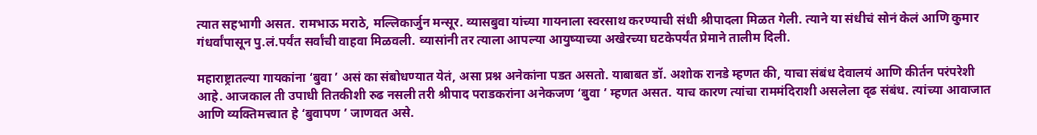त्यात सहभागी असत. रामभाऊ मराठे, मल्लिकार्जुन मन्सूर. व्यासबुवा यांच्या गायनाला स्वरसाथ करण्याची संधी श्रीपादला मिळत गेली. त्याने या संधीचं सोनं केलं आणि कुमार गंधर्वांपासून पु.लं.पर्यंत सर्वांची वाहवा मिळवली. व्यासांनी तर त्याला आपल्या आयुष्याच्या अखेरच्या घटकेपर्यंत प्रेमाने तालीम दिली.

महाराष्ट्रातल्या गायकांना ‘बुवा ’ असं का संबोधण्यात येतं, असा प्रश्न अनेकांना पडत असतो. याबाबत डॉ. अशोक रानडे म्हणत की, याचा संबंध देवालयं आणि कीर्तन परंपरेशी आहे. आजकाल ती उपाधी तितकीशी रुढ नसली तरी श्रीपाद पराडकरांना अनेकजण ‘बुवा ’ म्हणत असत. याच कारण त्यांचा राममंदिराशी असलेला दृढ संबंध. त्यांच्या आवाजात आणि व्यक्तिमत्त्वात हे ‘बुवापण ’ जाणवत असे.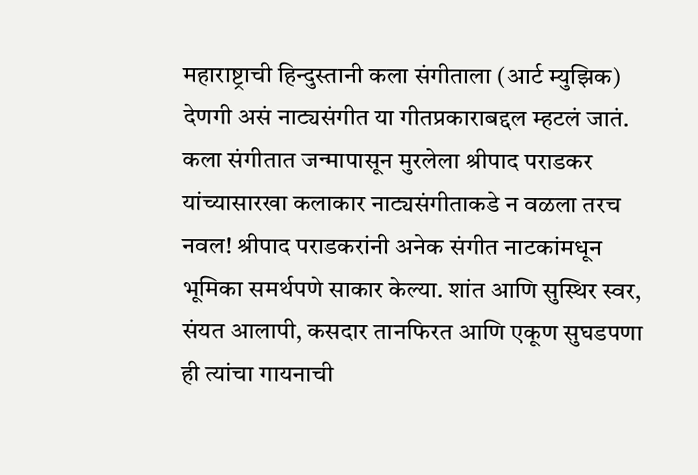महाराष्ट्राची हिन्दुस्तानी कला संगीताला (आर्ट म्युझिक) देणगी असं नाट्यसंगीत या गीतप्रकाराबद्दल म्हटलं जातं. कला संगीतात जन्मापासून मुरलेला श्रीपाद पराडकर यांच्यासारखा कलाकार नाट्यसंगीताकडे न वळला तरच नवल! श्रीपाद पराडकरांनी अनेक संगीत नाटकांमधून भूमिका समर्थपणे साकार केल्या. शांत आणि सुस्थिर स्वर, संयत आलापी, कसदार तानफिरत आणि एकूण सुघडपणा ही त्यांचा गायनाची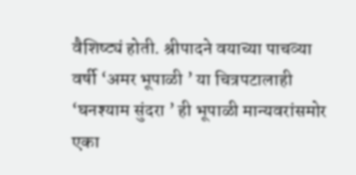वैशिष्ट्यं होती. श्रीपादने वयाच्या पाचव्या वर्षी ‘अमर भूपाळी ’ या चित्रपटालाही ‘घनश्याम सुंदरा ’ ही भूपाळी मान्यवरांसमोर एका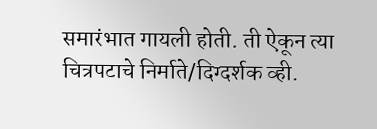समारंभात गायली होती. ती ऐकून त्या चित्रपटाचे निर्माते/दिग्दर्शक व्ही.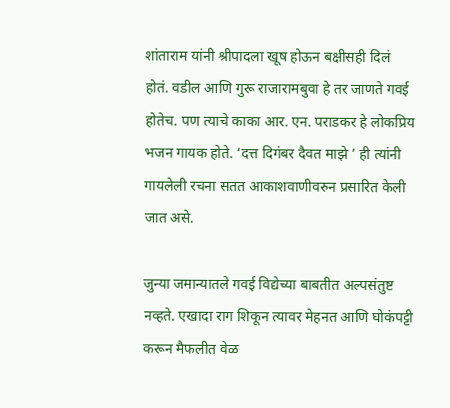शांताराम यांनी श्रीपादला खूष होऊन बक्षीसही दिलं होतं. वडील आणि गुरू राजारामबुवा हे तर जाणते गवई होतेच. पण त्याचे काका आर. एन. पराडकर हे लोकप्रिय भजन गायक होते. ‘दत्त दिगंबर दैवत माझे ’ ही त्यांनी गायलेली रचना सतत आकाशवाणीवरुन प्रसारित केली जात असे.

जुन्या जमान्यातले गवई विद्येच्या बाबतीत अल्पसंतुष्ट नव्हते. एखादा राग शिकून त्यावर मेहनत आणि घोकंपट्टी करून मैफलीत वेळ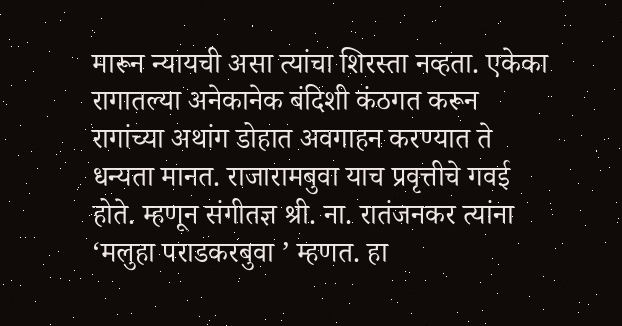मारून न्यायची असा त्यांचा शिरस्ता नव्हता. एकेका रागातल्या अनेकानेक बंदिशी कंठगत करून रागांच्या अथांग डोहात अवगाहन करण्यात ते धन्यता मानत. राजारामबुवा याच प्रवृत्तीचे गवई होते. म्हणून संगीतज्ञ श्री. ना. रातंजनकर त्यांना ‘मलुहा पराडकरबुवा ’ म्हणत. हा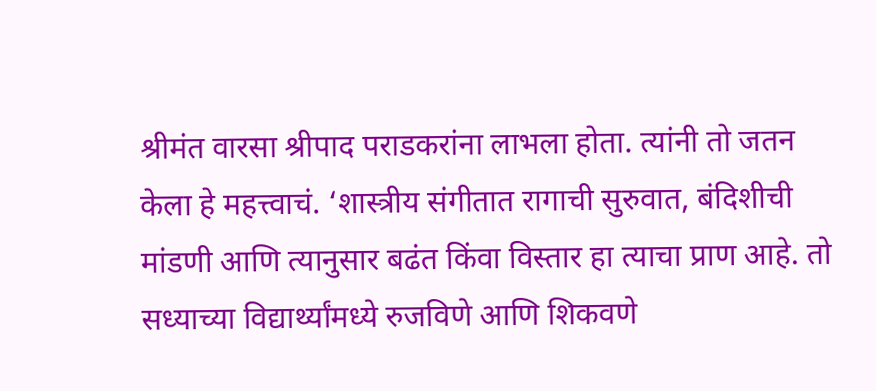श्रीमंत वारसा श्रीपाद पराडकरांना लाभला होता. त्यांनी तो जतन केला हे महत्त्वाचं. ‘शास्त्रीय संगीतात रागाची सुरुवात, बंदिशीची मांडणी आणि त्यानुसार बढंत किंवा विस्तार हा त्याचा प्राण आहे. तो सध्याच्या विद्यार्थ्यांमध्ये रुजविणे आणि शिकवणे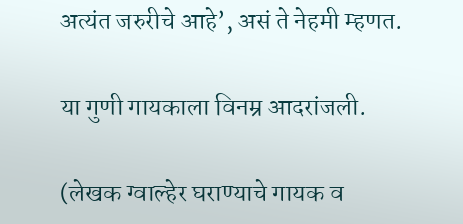अत्यंत जरुरीचे आहे’, असं ते नेहमी म्हणत.

या गुणी गायकाला विनम्र आदरांजली.

(लेखक ग्वाल्हेर घराण्याचे गायक व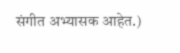संगीत अभ्यासक आहेत.)